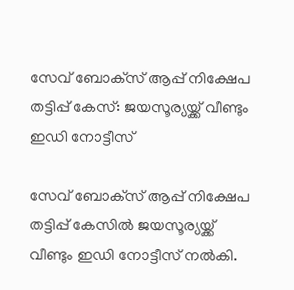സേവ് ബോക്‌സ് ആപ്പ് നിക്ഷേപ തട്ടിപ്പ് കേസ്: ജയസൂര്യയ്ക്ക് വീണ്ടും ഇഡി നോട്ടീസ്

സേവ് ബോക്‌സ് ആപ്പ് നിക്ഷേപ തട്ടിപ്പ് കേസില്‍ ജയസൂര്യയ്ക്ക് വീണ്ടും ഇഡി നോട്ടീസ് നല്‍കി.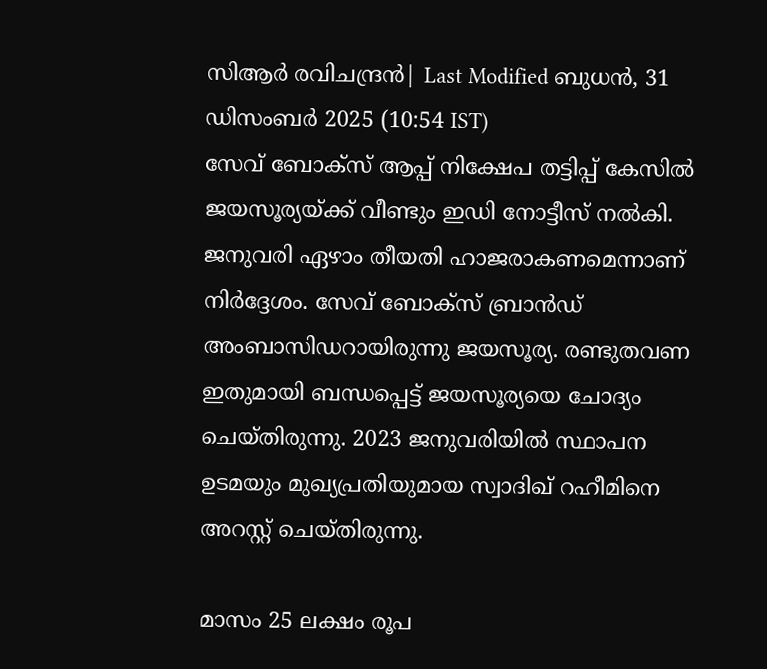സിആര്‍ രവിചന്ദ്രന്‍| Last Modified ബുധന്‍, 31 ഡിസം‌ബര്‍ 2025 (10:54 IST)
സേവ് ബോക്‌സ് ആപ്പ് നിക്ഷേപ തട്ടിപ്പ് കേസില്‍ ജയസൂര്യയ്ക്ക് വീണ്ടും ഇഡി നോട്ടീസ് നല്‍കി. ജനുവരി ഏഴാം തീയതി ഹാജരാകണമെന്നാണ് നിര്‍ദ്ദേശം. സേവ് ബോക്‌സ് ബ്രാന്‍ഡ് അംബാസിഡറായിരുന്നു ജയസൂര്യ. രണ്ടുതവണ ഇതുമായി ബന്ധപ്പെട്ട് ജയസൂര്യയെ ചോദ്യം ചെയ്തിരുന്നു. 2023 ജനുവരിയില്‍ സ്ഥാപന ഉടമയും മുഖ്യപ്രതിയുമായ സ്വാദിഖ് റഹീമിനെ അറസ്റ്റ് ചെയ്തിരുന്നു.

മാസം 25 ലക്ഷം രൂപ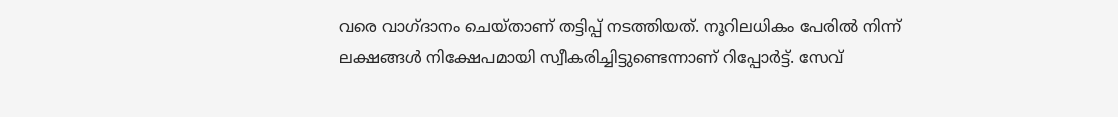വരെ വാഗ്ദാനം ചെയ്താണ് തട്ടിപ്പ് നടത്തിയത്. നൂറിലധികം പേരില്‍ നിന്ന് ലക്ഷങ്ങള്‍ നിക്ഷേപമായി സ്വീകരിച്ചിട്ടുണ്ടെന്നാണ് റിപ്പോര്‍ട്ട്. സേവ്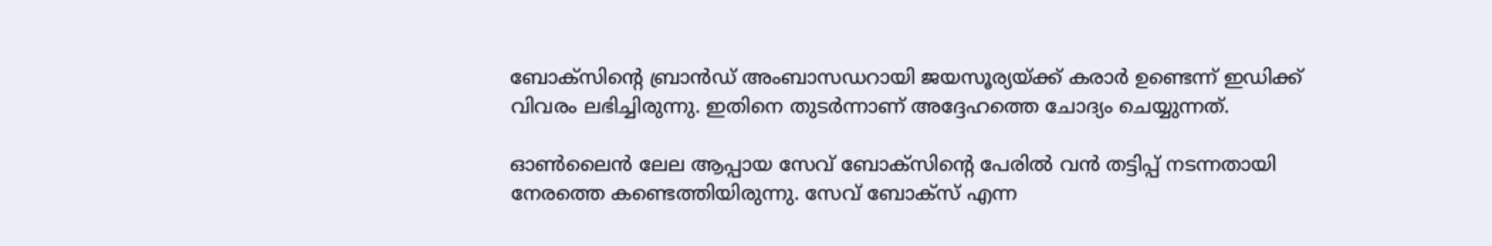ബോക്‌സിന്റെ ബ്രാന്‍ഡ് അംബാസഡറായി ജയസൂര്യയ്ക്ക് കരാര്‍ ഉണ്ടെന്ന് ഇഡിക്ക് വിവരം ലഭിച്ചിരുന്നു. ഇതിനെ തുടര്‍ന്നാണ് അദ്ദേഹത്തെ ചോദ്യം ചെയ്യുന്നത്.

ഓണ്‍ലൈന്‍ ലേല ആപ്പായ സേവ് ബോക്‌സിന്റെ പേരില്‍ വന്‍ തട്ടിപ്പ് നടന്നതായി നേരത്തെ കണ്ടെത്തിയിരുന്നു. സേവ് ബോക്‌സ് എന്ന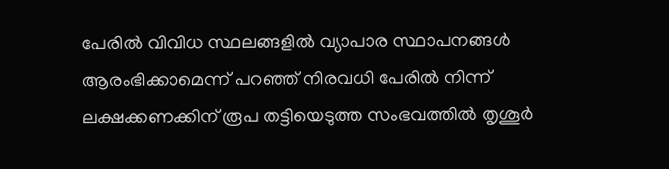പേരില്‍ വിവിധ സ്ഥലങ്ങളില്‍ വ്യാപാര സ്ഥാപനങ്ങള്‍ ആരംഭിക്കാമെന്ന് പറഞ്ഞ് നിരവധി പേരില്‍ നിന്ന് ലക്ഷക്കണക്കിന് രൂപ തട്ടിയെടുത്ത സംഭവത്തില്‍ തൃശൂര്‍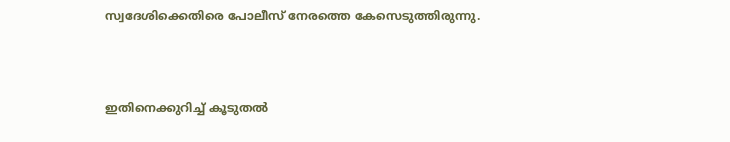സ്വദേശിക്കെതിരെ പോലീസ് നേരത്തെ കേസെടുത്തിരുന്നു.



ഇതിനെക്കുറിച്ച് കൂടുതല്‍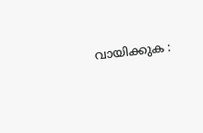വായിക്കുക :